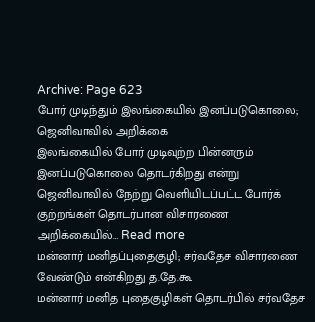Archive: Page 623
போர் முடிந்தும் இலங்கையில் இனப்படுகொலை; ஜெனிவாவில் அறிக்கை
இலங்கையில் போர் முடிவுற்ற பின்னரும் இனப்படுகொலை தொடர்கிறது என்று ஜெனிவாவில் நேற்று வெளியிடப்பட்ட போர்க் குற்றங்கள் தொடர்பான விசாரணை அறிக்கையில்… Read more
மன்னார் மனிதப்புதைகுழி; சர்வதேச விசாரணை வேண்டும் என்கிறது த.தே.கூ
மன்னார் மனித புதைகுழிகள் தொடர்பில் சர்வதேச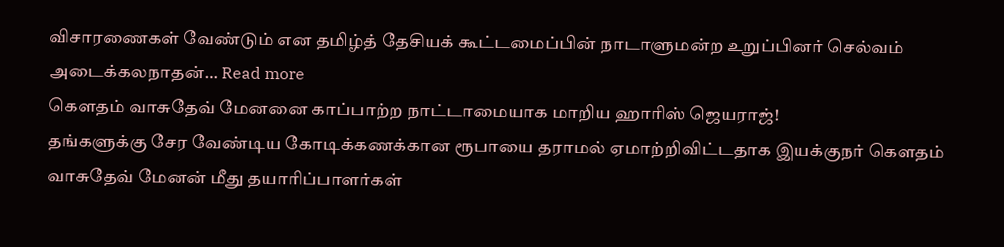விசாரணைகள் வேண்டும் என தமிழ்த் தேசியக் கூட்டமைப்பின் நாடாளுமன்ற உறுப்பினர் செல்வம் அடைக்கலநாதன்… Read more
கௌதம் வாசுதேவ் மேனனை காப்பாற்ற நாட்டாமையாக மாறிய ஹாரிஸ் ஜெயராஜ்!
தங்களுக்கு சேர வேண்டிய கோடிக்கணக்கான ரூபாயை தராமல் ஏமாற்றிவிட்டதாக இயக்குநர் கௌதம் வாசுதேவ் மேனன் மீது தயாரிப்பாளர்கள்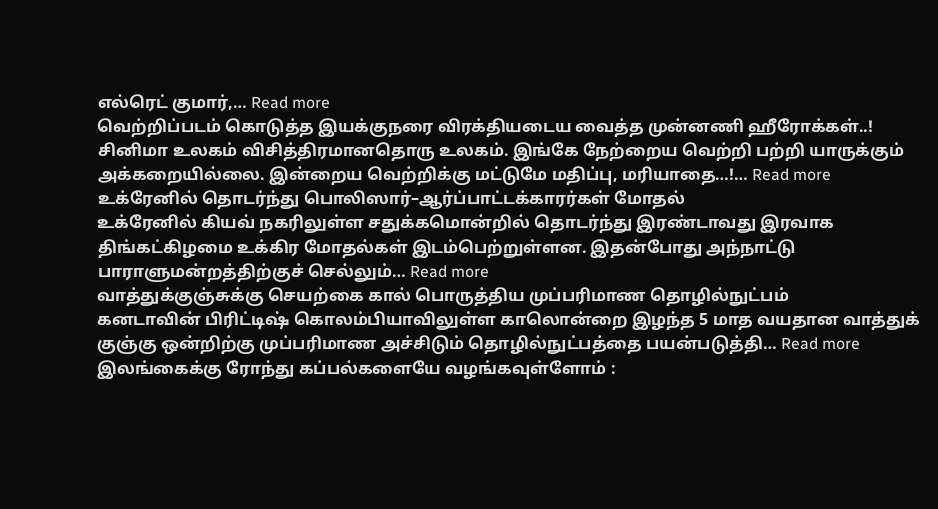எல்ரெட் குமார்,… Read more
வெற்றிப்படம் கொடுத்த இயக்குநரை விரக்தியடைய வைத்த முன்னணி ஹீரோக்கள்..!
சினிமா உலகம் விசித்திரமானதொரு உலகம். இங்கே நேற்றைய வெற்றி பற்றி யாருக்கும் அக்கறையில்லை. இன்றைய வெற்றிக்கு மட்டுமே மதிப்பு, மரியாதை…!… Read more
உக்ரேனில் தொடர்ந்து பொலிஸார்–ஆர்ப்பாட்டக்காரர்கள் மோதல்
உக்ரேனில் கியவ் நகரிலுள்ள சதுக்கமொன்றில் தொடர்ந்து இரண்டாவது இரவாக திங்கட்கிழமை உக்கிர மோதல்கள் இடம்பெற்றுள்ளன. இதன்போது அந்நாட்டு பாராளுமன்றத்திற்குச் செல்லும்… Read more
வாத்துக்குஞ்சுக்கு செயற்கை கால் பொருத்திய முப்பரிமாண தொழில்நுட்பம்
கனடாவின் பிரிட்டிஷ் கொலம்பியாவிலுள்ள காலொன்றை இழந்த 5 மாத வயதான வாத்துக் குஞ்கு ஒன்றிற்கு முப்பரிமாண அச்சிடும் தொழில்நுட்பத்தை பயன்படுத்தி… Read more
இலங்கைக்கு ரோந்து கப்பல்களையே வழங்கவுள்ளோம் :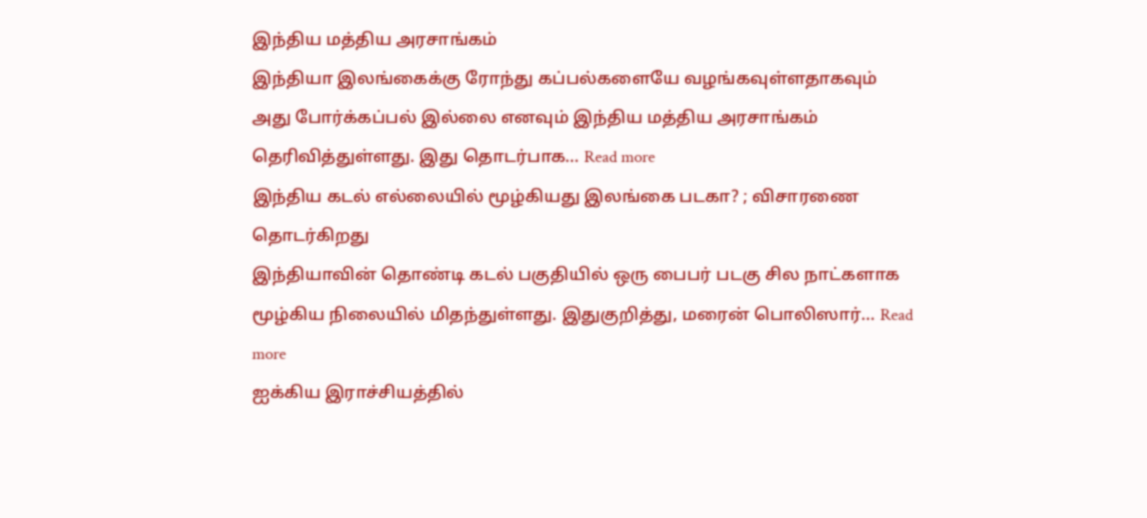இந்திய மத்திய அரசாங்கம்
இந்தியா இலங்கைக்கு ரோந்து கப்பல்களையே வழங்கவுள்ளதாகவும் அது போர்க்கப்பல் இல்லை எனவும் இந்திய மத்திய அரசாங்கம் தெரிவித்துள்ளது. இது தொடர்பாக… Read more
இந்திய கடல் எல்லையில் மூழ்கியது இலங்கை படகா? ; விசாரணை தொடர்கிறது
இந்தியாவின் தொண்டி கடல் பகுதியில் ஒரு பைபர் படகு சில நாட்களாக மூழ்கிய நிலையில் மிதந்துள்ளது. இதுகுறித்து, மரைன் பொலிஸார்… Read more
ஐக்கிய இராச்சியத்தில்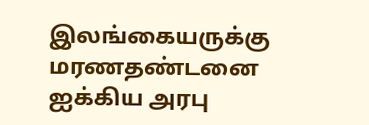இலங்கையருக்கு மரணதண்டனை
ஐக்கிய அரபு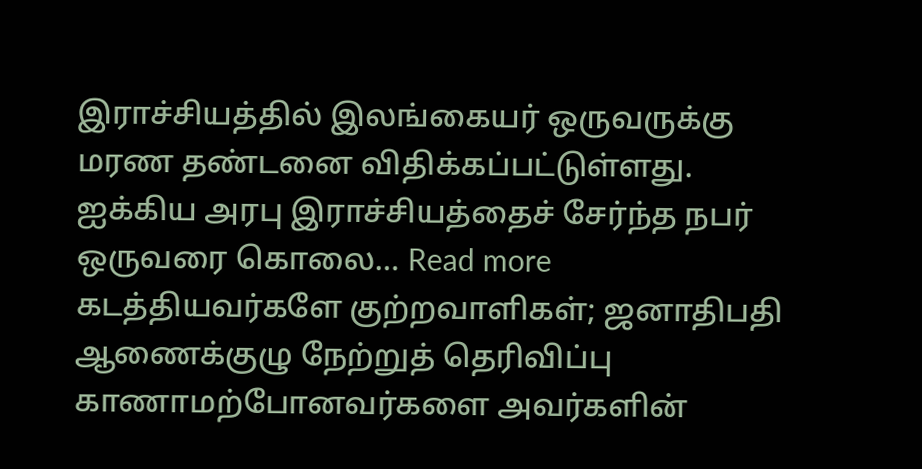இராச்சியத்தில் இலங்கையர் ஒருவருக்கு மரண தண்டனை விதிக்கப்பட்டுள்ளது. ஐக்கிய அரபு இராச்சியத்தைச் சேர்ந்த நபர் ஒருவரை கொலை… Read more
கடத்தியவர்களே குற்றவாளிகள்; ஜனாதிபதி ஆணைக்குழு நேற்றுத் தெரிவிப்பு
காணாமற்போனவர்களை அவர்களின்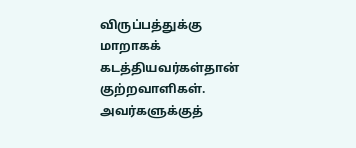விருப்பத்துக்கு மாறாகக் கடத்தியவர்கள்தான் குற்றவாளிகள். அவர்களுக்குத்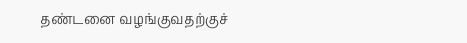தண்டனை வழங்குவதற்குச்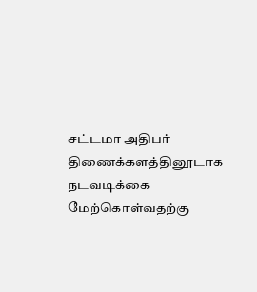சட்டமா அதிபர் திணைக்களத்தினூடாக நடவடிக்கை மேற்கொள்வதற்கு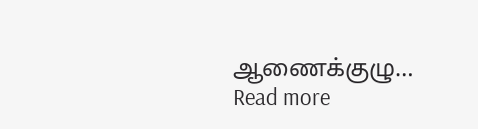ஆணைக்குழு… Read more